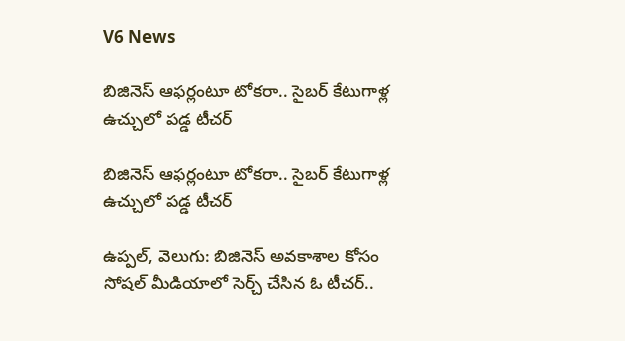V6 News

బిజినెస్ ఆఫర్లంటూ టోకరా.. సైబర్ కేటుగాళ్ల ఉచ్చులో పడ్డ టీచర్

బిజినెస్ ఆఫర్లంటూ టోకరా.. సైబర్ కేటుగాళ్ల ఉచ్చులో పడ్డ టీచర్

ఉప్పల్, వెలుగు: బిజినెస్ అవకాశాల కోసం సోషల్ మీడియాలో సెర్చ్ చేసిన ఓ టీచర్..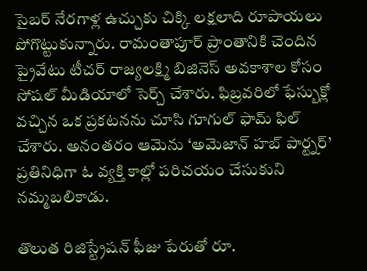సైబర్ నేరగాళ్ల ఉచ్చుకు చిక్కి లక్షలాది రూపాయలు పోగొట్టుకున్నారు. రామంతాపూర్ ప్రాంతానికి చెందిన ప్రైవేటు టీచర్ రాజ్యలక్ష్మి బిజినెస్ అవకాశాల కోసం సోషల్ మీడియాలో సెర్చ్ చేశారు. ఫిబ్రవరిలో ఫేస్బుక్లో వచ్చిన ఒక ప్రకటనను చూసి గూగుల్ ఫామ్ ఫిల్ చేశారు. అనంతరం ఆమెను ‘అమెజాన్ హబ్ పార్ట్నర్’ ప్రతినిధిగా ఓ వ్యక్తి కాల్లో పరిచయం చేసుకుని నమ్మబలికాడు.

తొలుత రిజిస్ట్రేషన్ ఫీజు పేరుతో రూ.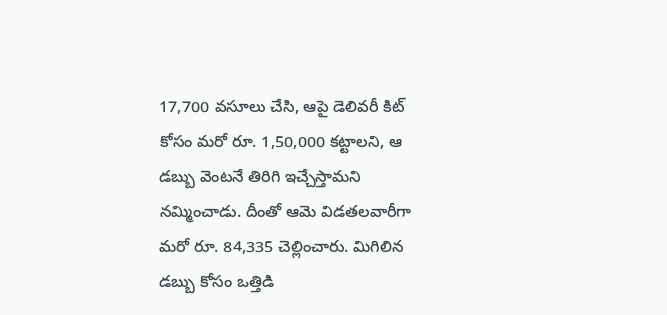17,700 వసూలు చేసి, ఆపై డెలివరీ కిట్ కోసం మరో రూ. 1,50,000 కట్టాలని, ఆ డబ్బు వెంటనే తిరిగి ఇచ్చేస్తామని నమ్మించాడు. దీంతో ఆమె విడతలవారీగా మరో రూ. 84,335 చెల్లించారు. మిగిలిన డబ్బు కోసం ఒత్తిడి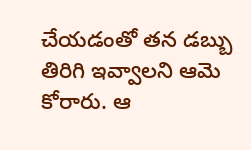చేయడంతో తన డబ్బు తిరిగి ఇవ్వాలని ఆమె కోరారు. ఆ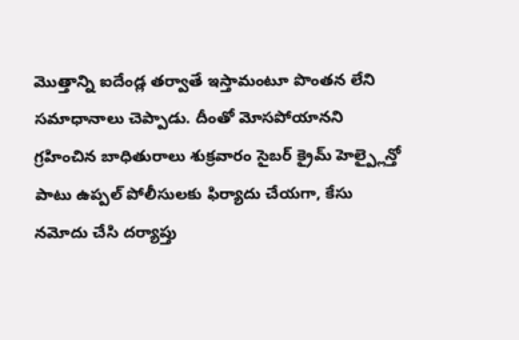మొత్తాన్ని ఐదేండ్ల తర్వాతే ఇస్తామంటూ పొంతన లేని సమాధానాలు చెప్పాడు. దీంతో మోసపోయానని గ్రహించిన బాధితురాలు శుక్రవారం సైబర్ క్రైమ్ హెల్ప్లైన్తో పాటు ఉప్పల్ పోలీసులకు ఫిర్యాదు చేయగా, కేసు నమోదు చేసి దర్యాప్తు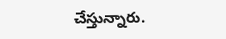చేస్తున్నారు.